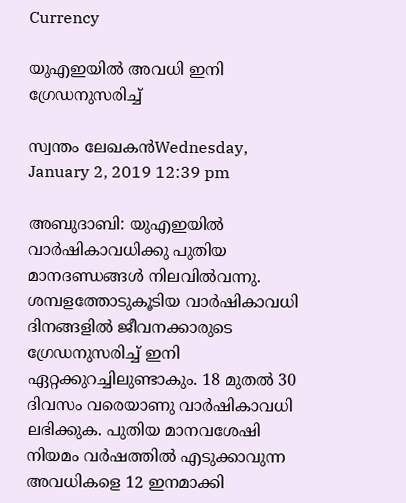Currency

യുഎഇയില്‍ അവധി ഇനി ഗ്രേഡനുസരിച്ച്

സ്വന്തം ലേഖകന്‍Wednesday, January 2, 2019 12:39 pm

അബുദാബി: യുഎഇയില്‍ വാര്‍ഷികാവധിക്കു പുതിയ മാനദണ്ഡങ്ങള്‍ നിലവില്‍വന്നു. ശമ്പളത്തോടുകൂടിയ വാര്‍ഷികാവധി ദിനങ്ങളില്‍ ജീവനക്കാരുടെ ഗ്രേഡനുസരിച്ച് ഇനി ഏറ്റക്കുറച്ചിലുണ്ടാകും. 18 മുതല്‍ 30 ദിവസം വരെയാണു വാര്‍ഷികാവധി ലഭിക്കുക. പുതിയ മാനവശേഷി നിയമം വര്‍ഷത്തില്‍ എടുക്കാവുന്ന അവധികളെ 12 ഇനമാക്കി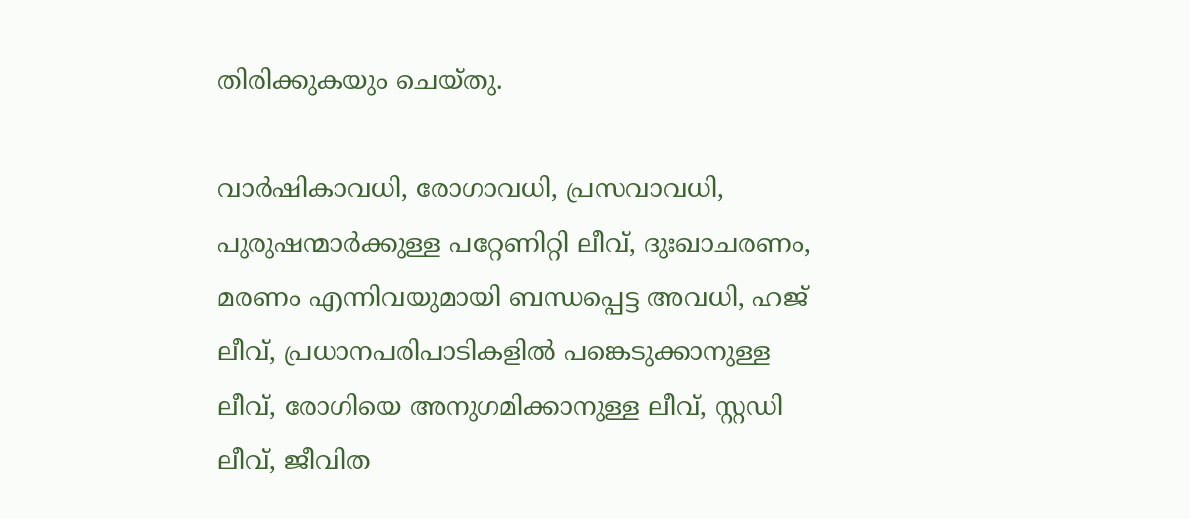തിരിക്കുകയും ചെയ്തു.

വാര്‍ഷികാവധി, രോഗാവധി, പ്രസവാവധി, പുരുഷന്മാര്‍ക്കുള്ള പറ്റേണിറ്റി ലീവ്, ദുഃഖാചരണം, മരണം എന്നിവയുമായി ബന്ധപ്പെട്ട അവധി, ഹജ് ലീവ്, പ്രധാനപരിപാടികളില്‍ പങ്കെടുക്കാനുള്ള ലീവ്, രോഗിയെ അനുഗമിക്കാനുള്ള ലീവ്, സ്റ്റഡി ലീവ്, ജീവിത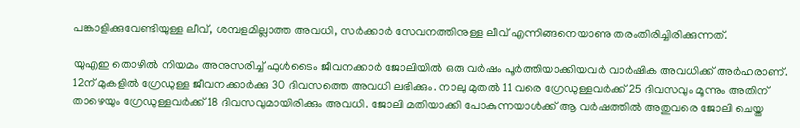പങ്കാളിക്കുവേണ്ടിയുള്ള ലീവ്, ശമ്പളമില്ലാത്ത അവധി, സര്‍ക്കാര്‍ സേവനത്തിനുള്ള ലീവ് എന്നിങ്ങനെയാണു തരംതിരിച്ചിരിക്കുന്നത്.

യുഎഇ തൊഴില്‍ നിയമം അനുസരിച്ച് ഫുള്‍ടൈം ജീവനക്കാര്‍ ജോലിയില്‍ ഒരു വര്‍ഷം പൂര്‍ത്തിയാക്കിയവര്‍ വാര്‍ഷിക അവധിക്ക് അര്‍ഹരാണ്. 12ന് മുകളില്‍ ഗ്രേഡുള്ള ജീവനക്കാര്‍ക്കു 30 ദിവസത്തെ അവധി ലഭിക്കും. നാലു മുതല്‍ 11 വരെ ഗ്രേഡുള്ളവര്‍ക്ക് 25 ദിവസവും മൂന്നും അതിന് താഴെയും ഗ്രേഡുള്ളവര്‍ക്ക് 18 ദിവസവുമായിരിക്കും അവധി. ജോലി മതിയാക്കി പോകുന്നയാള്‍ക്ക് ആ വര്‍ഷത്തില്‍ അതുവരെ ജോലി ചെയ്ത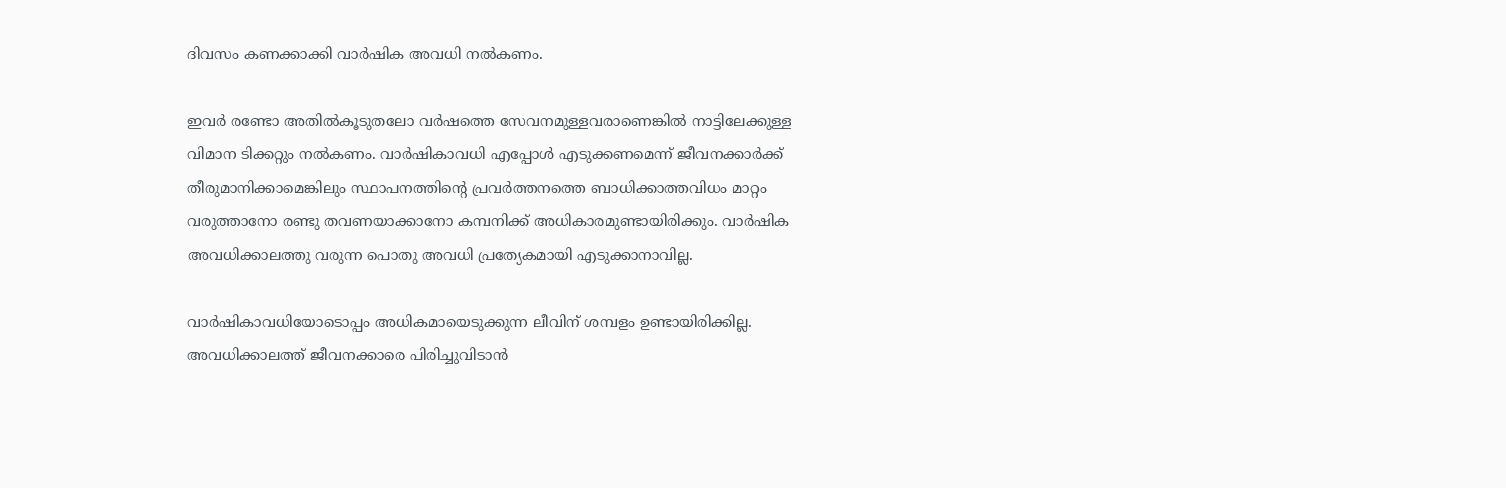ദിവസം കണക്കാക്കി വാര്‍ഷിക അവധി നല്‍കണം.

ഇവര്‍ രണ്ടോ അതില്‍കൂടുതലോ വര്‍ഷത്തെ സേവനമുള്ളവരാണെങ്കില്‍ നാട്ടിലേക്കുള്ള വിമാന ടിക്കറ്റും നല്‍കണം. വാര്‍ഷികാവധി എപ്പോള്‍ എടുക്കണമെന്ന് ജീവനക്കാര്‍ക്ക് തീരുമാനിക്കാമെങ്കിലും സ്ഥാപനത്തിന്റെ പ്രവര്‍ത്തനത്തെ ബാധിക്കാത്തവിധം മാറ്റം വരുത്താനോ രണ്ടു തവണയാക്കാനോ കമ്പനിക്ക് അധികാരമുണ്ടായിരിക്കും. വാര്‍ഷിക അവധിക്കാലത്തു വരുന്ന പൊതു അവധി പ്രത്യേകമായി എടുക്കാനാവില്ല.

വാര്‍ഷികാവധിയോടൊപ്പം അധികമായെടുക്കുന്ന ലീവിന് ശമ്പളം ഉണ്ടായിരിക്കില്ല. അവധിക്കാലത്ത് ജീവനക്കാരെ പിരിച്ചുവിടാന്‍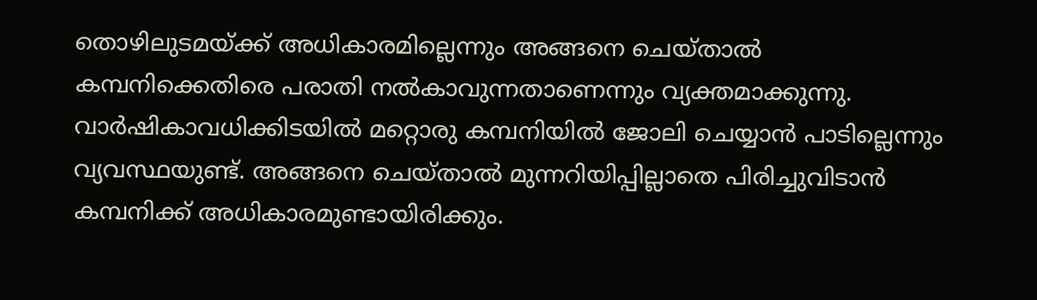തൊഴിലുടമയ്ക്ക് അധികാരമില്ലെന്നും അങ്ങനെ ചെയ്താല്‍ കമ്പനിക്കെതിരെ പരാതി നല്‍കാവുന്നതാണെന്നും വ്യക്തമാക്കുന്നു. വാര്‍ഷികാവധിക്കിടയില്‍ മറ്റൊരു കമ്പനിയില്‍ ജോലി ചെയ്യാന്‍ പാടില്ലെന്നും വ്യവസ്ഥയുണ്ട്. അങ്ങനെ ചെയ്താല്‍ മുന്നറിയിപ്പില്ലാതെ പിരിച്ചുവിടാന്‍ കമ്പനിക്ക് അധികാരമുണ്ടായിരിക്കും.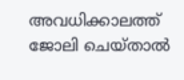അവധിക്കാലത്ത് ജോലി ചെയ്താല്‍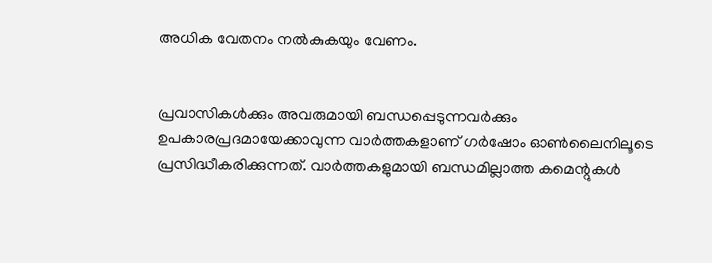അധിക വേതനം നല്‍കുകയും വേണം.


പ്രവാസികൾക്കും അവരുമായി ബന്ധപ്പെടുന്നവർക്കും ഉപകാരപ്രദമായേക്കാവുന്ന വാർത്തകളാണ് ഗർഷോം ഓൺലൈനിലൂടെ പ്രസിദ്ധീകരിക്കുന്നത്. വാർത്തകളുമായി ബന്ധമില്ലാത്ത കമെന്റുകൾ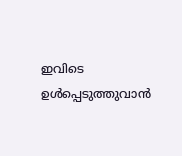ഇവിടെ ഉൾപ്പെടുത്തുവാൻ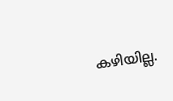കഴിയില്ല.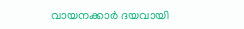വായനക്കാർ ദയവായി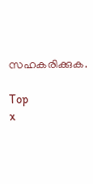സഹകരിക്കുക.

Top
x